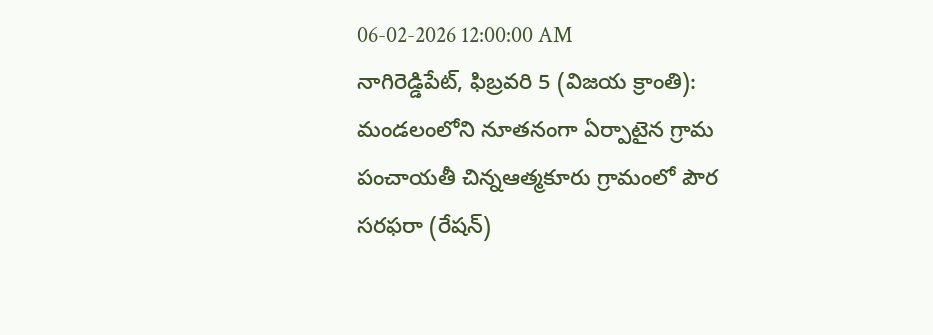06-02-2026 12:00:00 AM
నాగిరెడ్డిపేట్, ఫిబ్రవరి 5 (విజయ క్రాంతి): మండలంలోని నూతనంగా ఏర్పాటైన గ్రామ పంచాయతీ చిన్నఆత్మకూరు గ్రామంలో పౌర సరఫరా (రేషన్)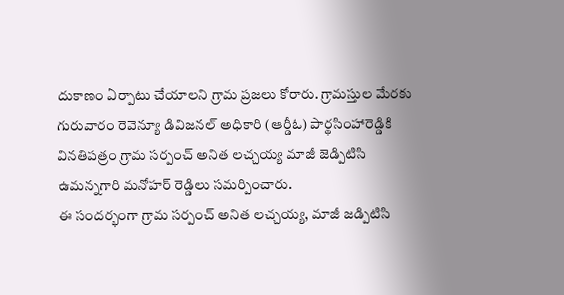దుకాణం ఏర్పాటు చేయాలని గ్రామ ప్రజలు కోరారు. గ్రామస్తుల మేరకు గురువారం రెవెన్యూ డివిజనల్ అధికారి (ఆర్డీఓ) పార్థసింహారెడ్డికి వినతిపత్రం గ్రామ సర్పంచ్ అనిత లచ్చయ్య మాజీ జెడ్పిటిసి ఉమన్నగారి మనోహర్ రెడ్డిలు సమర్పించారు.
ఈ సందర్భంగా గ్రామ సర్పంచ్ అనిత లచ్చయ్య, మాజీ జడ్పిటిసి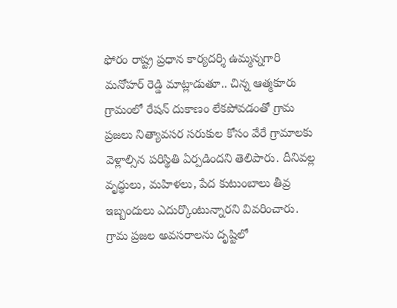ఫోరం రాష్ట్ర ప్రధాన కార్యదర్శి ఉమ్మన్నగారి మనోహర్ రెడ్డి మాట్లాడుతూ.. చిన్న ఆత్మకూరు గ్రామంలో రేషన్ దుకాణం లేకపోవడంతో గ్రామ ప్రజలు నిత్యావసర సరుకుల కోసం వేరే గ్రామాలకు వెళ్లాల్సిన పరిస్థితి ఏర్పడిందని తెలిపారు. దీనివల్ల వృద్ధులు, మహిళలు, పేద కుటుంబాలు తీవ్ర ఇబ్బందులు ఎదుర్కొంటున్నారని వివరించారు.
గ్రామ ప్రజల అవసరాలను దృష్టిలో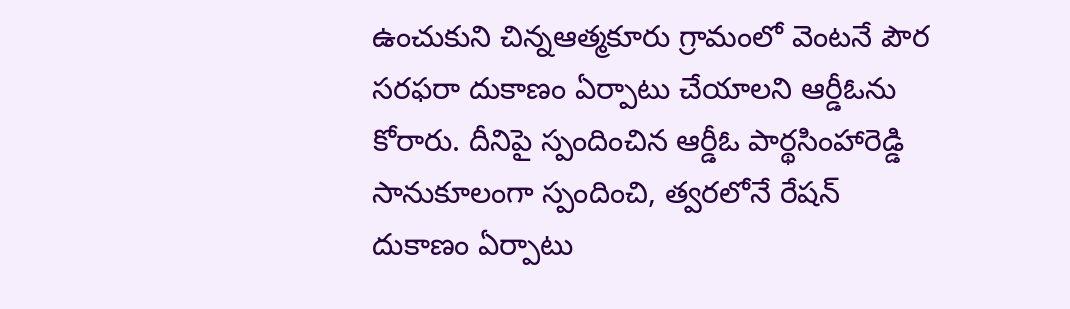ఉంచుకుని చిన్నఆత్మకూరు గ్రామంలో వెంటనే పౌర సరఫరా దుకాణం ఏర్పాటు చేయాలని ఆర్డీఓను కోరారు. దీనిపై స్పందించిన ఆర్డీఓ పార్థసింహారెడ్డి సానుకూలంగా స్పందించి, త్వరలోనే రేషన్ దుకాణం ఏర్పాటు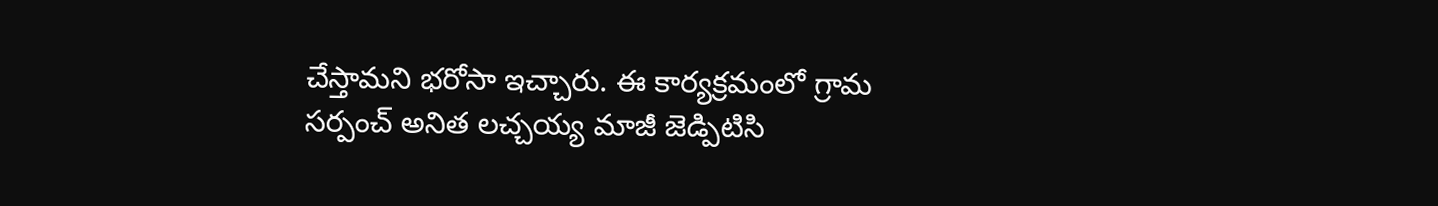చేస్తామని భరోసా ఇచ్చారు. ఈ కార్యక్రమంలో గ్రామ సర్పంచ్ అనిత లచ్చయ్య మాజీ జెడ్పిటిసి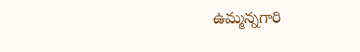ఉమ్మన్నగారి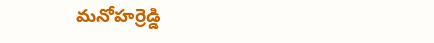మనోహర్రెడ్డి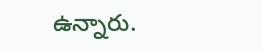ఉన్నారు.